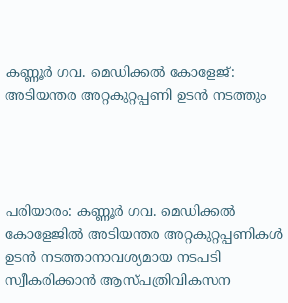കണ്ണൂര്‍ ഗവ. മെഡിക്കല്‍ കോളേജ്: അടിയന്തര അറ്റകുറ്റപ്പണി ഉടന്‍ നടത്തും




പരിയാരം: കണ്ണൂര്‍ ഗവ. മെഡിക്കല്‍ കോളേജില്‍ അടിയന്തര അറ്റകുറ്റപ്പണികള്‍ ഉടന്‍ നടത്താനാവശ്യമായ നടപടി സ്വീകരിക്കാന്‍ ആസ്പത്രിവികസന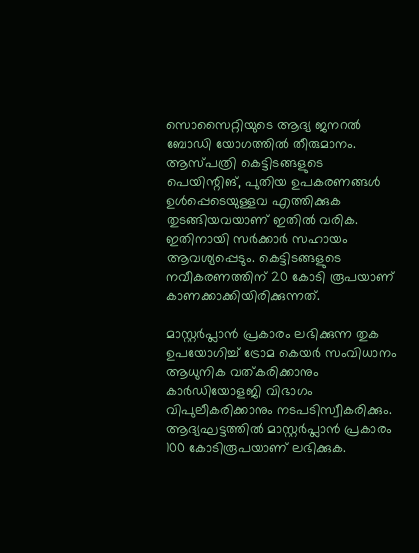സൊസൈറ്റിയുടെ ആദ്യ ജനറല്‍ ബോഡി യോഗത്തില്‍ തീരുമാനം. ആസ്പത്രി കെട്ടിടങ്ങളുടെ പെയിന്റിങ്, പുതിയ ഉപകരണങ്ങള്‍ ഉള്‍പ്പെടെയുള്ളവ എത്തിക്കുക തുടങ്ങിയവയാണ് ഇതില്‍ വരിക. ഇതിനായി സര്‍ക്കാര്‍ സഹായം ആവശ്യപ്പെടും. കെട്ടിടങ്ങളുടെ നവീകരണത്തിന് 20 കോടി രൂപയാണ് കാണക്കാക്കിയിരിക്കുന്നത്.

മാസ്റ്റര്‍പ്ലാന്‍ പ്രകാരം ലഭിക്കുന്ന തുക ഉപയോഗിച്ച്‌ ട്രോമ കെയര്‍ സംവിധാനം ആധുനിക വത്കരിക്കാനും കാര്‍ഡിയോളജി വിഭാഗം വിപുലീകരിക്കാനും നടപടിസ്വീകരിക്കും. ആദ്യഘട്ടത്തില്‍ മാസ്റ്റര്‍പ്ലാന്‍ പ്രകാരം 100 കോടിരൂപയാണ് ലഭിക്കുക.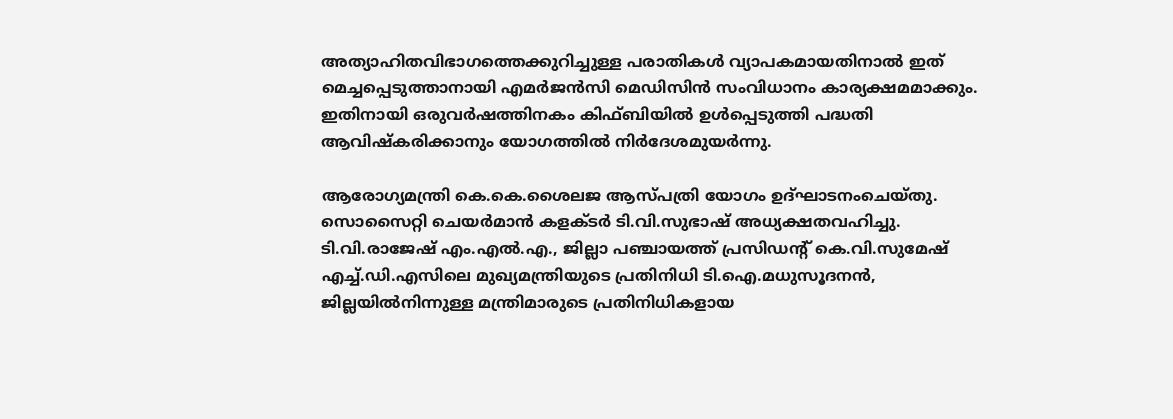അത്യാഹിതവിഭാഗത്തെക്കുറിച്ചുള്ള പരാതികള്‍ വ്യാപകമായതിനാല്‍ ഇത് മെച്ചപ്പെടുത്താനായി എമര്‍ജന്‍സി മെഡിസിന്‍ സംവിധാനം കാര്യക്ഷമമാക്കും. ഇതിനായി ഒരുവര്‍ഷത്തിനകം കിഫ്‌ബിയില്‍ ഉള്‍പ്പെടുത്തി പദ്ധതി ആവിഷ്കരിക്കാനും യോഗത്തില്‍ നിര്‍ദേശമുയര്‍ന്നു.

ആരോഗ്യമന്ത്രി കെ.കെ.ശൈലജ ആസ്പത്രി യോഗം ഉദ്ഘാടനംചെയ്തു. സൊസൈറ്റി ചെയര്‍മാന്‍ കളക്ടര്‍ ടി.വി.സുഭാഷ് അധ്യക്ഷതവഹിച്ചു. ടി.വി.രാജേഷ്‌ എം.എല്‍.എ., ജില്ലാ പഞ്ചായത്ത്‌ പ്രസിഡന്റ്‌ കെ.വി.സുമേഷ്‌ എച്ച്‌.ഡി.എസിലെ മുഖ്യമന്ത്രിയുടെ പ്രതിനിധി ടി.ഐ.മധുസൂദനന്‍, ജില്ലയില്‍നിന്നുള്ള മന്ത്രിമാരുടെ പ്രതിനിധികളായ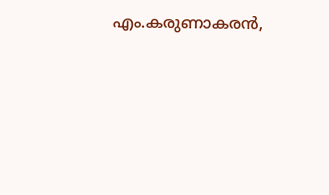എം.കരുണാകരന്‍,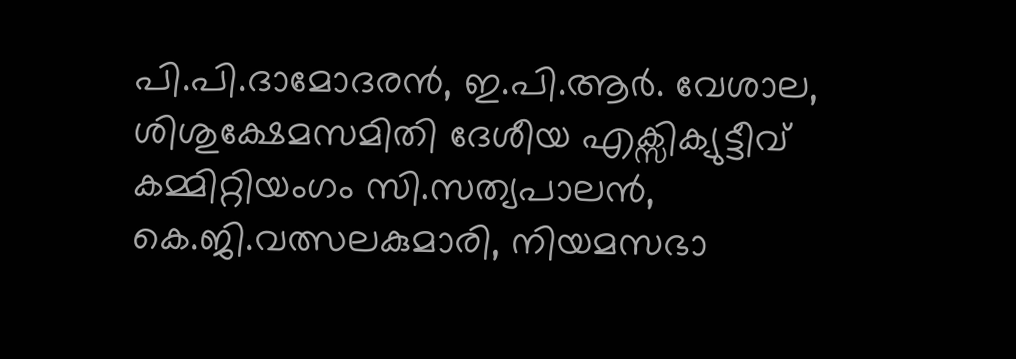പി.പി.ദാമോദരന്‍, ഇ.പി.ആര്‍. വേശാല, ശിശുക്ഷേമസമിതി ദേശീയ എക്സിക്യുട്ടീവ്‌ കമ്മിറ്റിയംഗം സി.സത്യപാലന്‍, കെ.ജി.വത്സലകുമാരി, നിയമസഭാ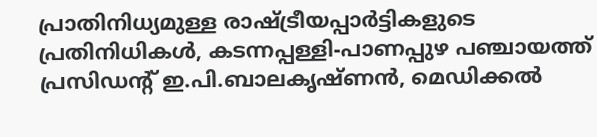പ്രാതിനിധ്യമുള്ള രാഷ്ട്രീയപ്പാര്‍ട്ടികളുടെ പ്രതിനിധികള്‍, കടന്നപ്പള്ളി-പാണപ്പുഴ പഞ്ചായത്ത്‌ പ്രസിഡന്റ്‌ ഇ.പി.ബാലകൃഷ്ണന്‍, മെഡിക്കല്‍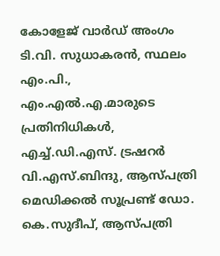കോളേജ്‌ വാര്‍ഡ്‌ അംഗം ടി.വി. സുധാകരന്‍, സ്ഥലം എം.പി., എം.എല്‍.എ.മാരുടെ പ്രതിനിധികള്‍, എച്ച്‌.ഡി.എസ്‌. ട്രഷറര്‍ വി.എസ്.ബിന്ദു, ആസ്പത്രി മെഡിക്കല്‍ സൂപ്രണ്ട്‌ ഡോ. കെ.സുദീപ്‌, ആസ്പത്രി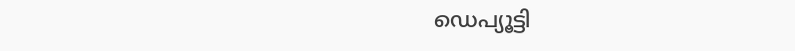ഡെപ്യൂട്ടി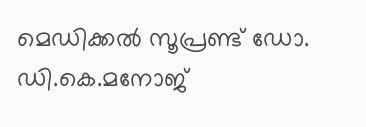മെഡിക്കല്‍ സൂപ്രണ്ട്‌ ഡോ. ഡി.കെ.മനോജ്‌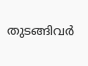തുടങ്ങിവര്‍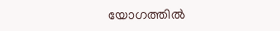യോഗത്തില്‍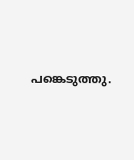പങ്കെടുത്തു.